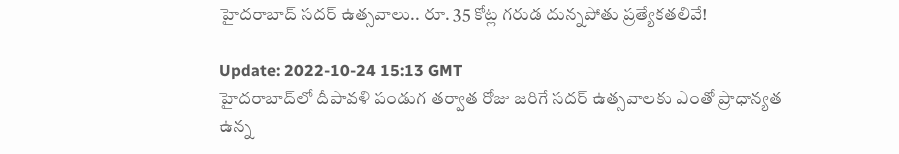హైదరాబాద్‌ సదర్‌ ఉత్సవాలు.. రూ. 35 కోట్ల గరుడ దున్నపోతు ప్రత్యేకతలివే!

Update: 2022-10-24 15:13 GMT
హైదరాబాద్‌లో దీపావళి పండుగ తర్వాత రోజు జరిగే సదర్‌ ఉత్సవాలకు ఎంతో ప్రాధాన్యత ఉన్న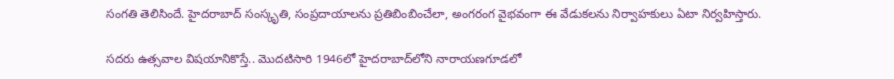సంగతి తెలిసిందే. హైదరాబాద్‌ సంస్కృతి, సంప్రదాయాలను ప్రతిబింబించేలా, అంగరంగ వైభవంగా ఈ వేడుకలను నిర్వాహకులు ఏటా నిర్వహిస్తారు.

సదరు ఉత్సవాల విషయానికొస్తే.. మొదటిసారి 1946లో హైదరాబాద్‌లోని నారాయణగూడలో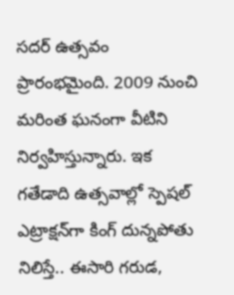సదర్‌ ఉత్సవం ప్రారంభమైంది. 2009 నుంచి మరింత ఘనంగా వీటిని నిర్వహిస్తున్నారు. ఇక గతేడాది ఉత్సవాల్లో స్పెషల్‌ ఎట్రాక్షన్‌గా కింగ్‌ దున్నపోతు నిలిస్తే.. ఈసారి గరుడ,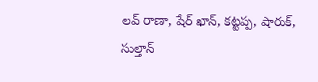లవ్‌ రాణా, షేర్‌ ఖాన్, కట్టప్ప, షారుక్, సుల్తాన్‌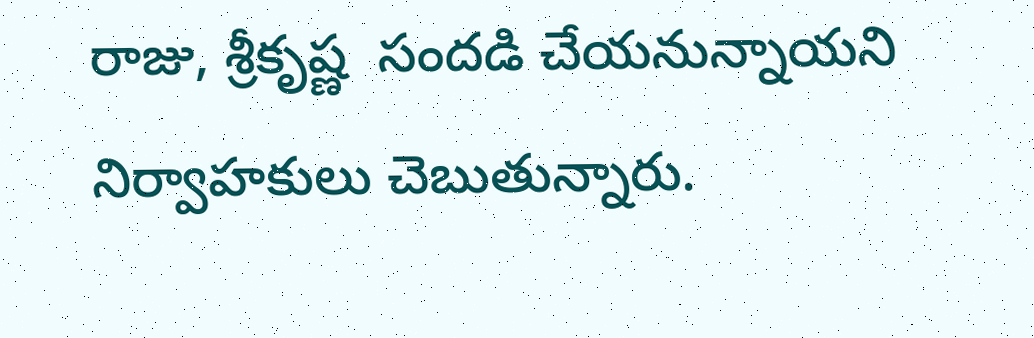రాజు, శ్రీకృష్ణ  సందడి చేయనున్నాయని నిర్వాహకులు చెబుతున్నారు.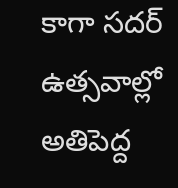కాగా సదర్‌ ఉత్సవాల్లో అతిపెద్ద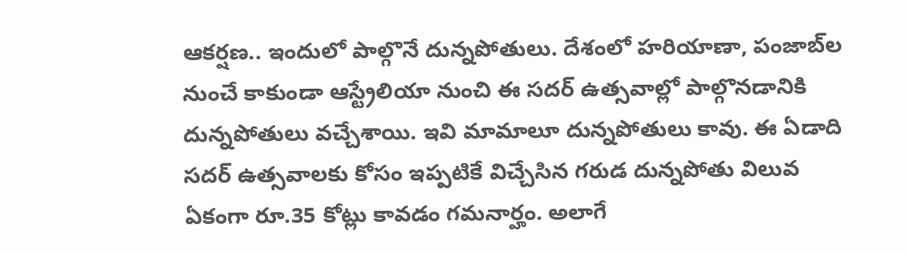ఆకర్షణ.. ఇందులో పాల్గొనే దున్నపోతులు. దేశంలో హరియాణా, పంజాబ్‌ల నుంచే కాకుండా ఆస్ట్రేలియా నుంచి ఈ సదర్‌ ఉత్సవాల్లో పాల్గొనడానికి దున్నపోతులు వచ్చేశాయి. ఇవి మామాలూ దున్నపోతులు కావు. ఈ ఏడాది సదర్‌ ఉత్సవాలకు కోసం ఇప్పటికే విచ్చేసిన గరుడ దున్నపోతు విలువ ఏకంగా రూ.35 కోట్లు కావడం గమనార్హం. అలాగే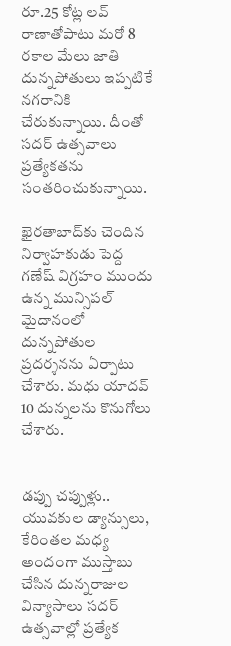రూ.25 కోట్ల లవ్‌ రాణాతోపాటు మరో 8 రకాల మేలు జాతి దున్నపోతులు ఇప్పటికే నగరానికి చేరుకున్నాయి. దీంతో సదర్‌ ఉత్సవాలు ప్రత్యేకతను సంతరించుకున్నాయి.

ఖైరతాబాద్‌కు చెందిన నిర్వాహకుడు పెద్ద గణేష్‌ విగ్రహం ముందు ఉన్న మున్సిపల్‌ మైదానంలో దున్నపోతుల ప్రదర్శనను ఏర్పాటు చేశారు. మధు యాదవ్‌ 10 దున్నలను కొనుగోలు చేశారు.


డప్పు చప్పుళ్లు.. యువకుల డ్యాన్సులు, కేరింతల మధ్య అందంగా ముస్తాబు చేసిన దున్నరాజుల విన్యాసాలు సదర్‌ ఉత్సవాల్లో ప్రత్యేక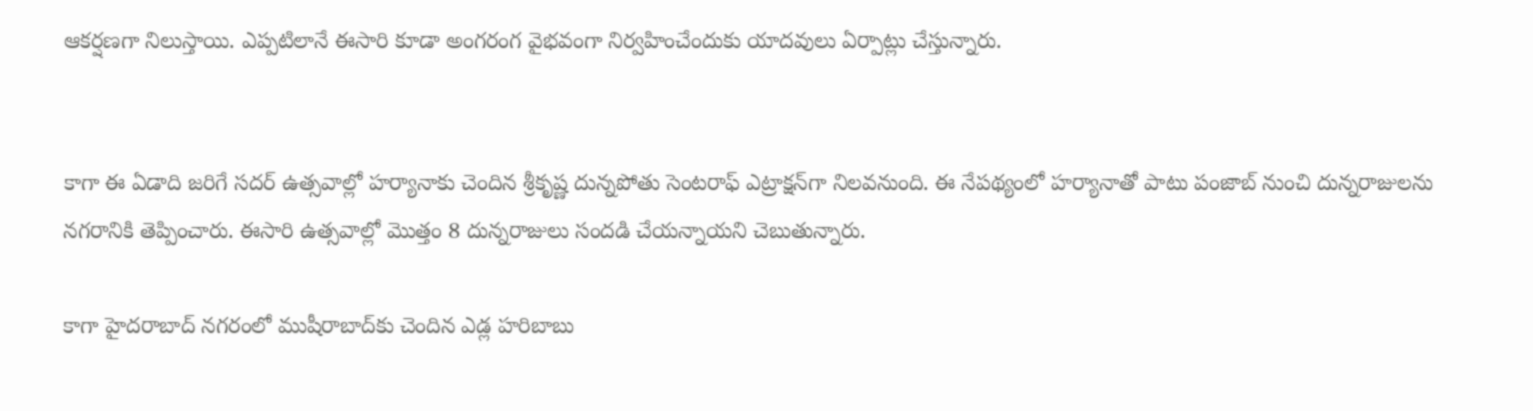ఆకర్షణగా నిలుస్తాయి. ఎప్పటిలానే ఈసారి కూడా అంగరంగ వైభవంగా నిర్వహించేందుకు యాదవులు ఏర్పాట్లు చేస్తున్నారు.


కాగా ఈ ఏడాది జరిగే సదర్‌ ఉత్సవాల్లో హర్యానాకు చెందిన శ్రీకృష్ణ దున్నపోతు సెంటరాఫ్‌ ఎట్రాక్షన్‌గా నిలవనుంది. ఈ నేపథ్యంలో హర్యానాతో పాటు పంజాబ్‌ నుంచి దున్నరాజులను నగరానికి తెప్పించారు. ఈసారి ఉత్సవాల్లో మొత్తం 8 దున్నరాజులు సందడి చేయన్నాయని చెబుతున్నారు.

కాగా హైదరాబాద్‌ నగరంలో ముషీరాబాద్‌కు చెందిన ఎడ్ల హరిబాబు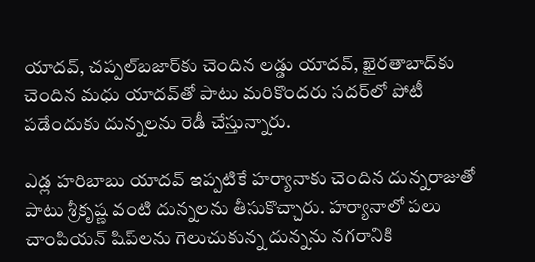యాదవ్, చప్పల్‌బజార్‌కు చెందిన లడ్డు యాదవ్, ఖైరతాబాద్‌కు చెందిన మధు యాదవ్‌తో పాటు మరికొందరు సదర్‌లో పోటీ పడేందుకు దున్నలను రెడీ చేస్తున్నారు.

ఎడ్ల హరిబాబు యాదవ్‌ ఇప్పటికే హర్యానాకు చెందిన దున్నరాజుతో పాటు శ్రీకృష్ణ వంటి దున్నలను తీసుకొచ్చారు. హర్యానాలో పలు చాంపియన్‌ షిప్‌లను గెలుచుకున్న దున్నను నగరానికి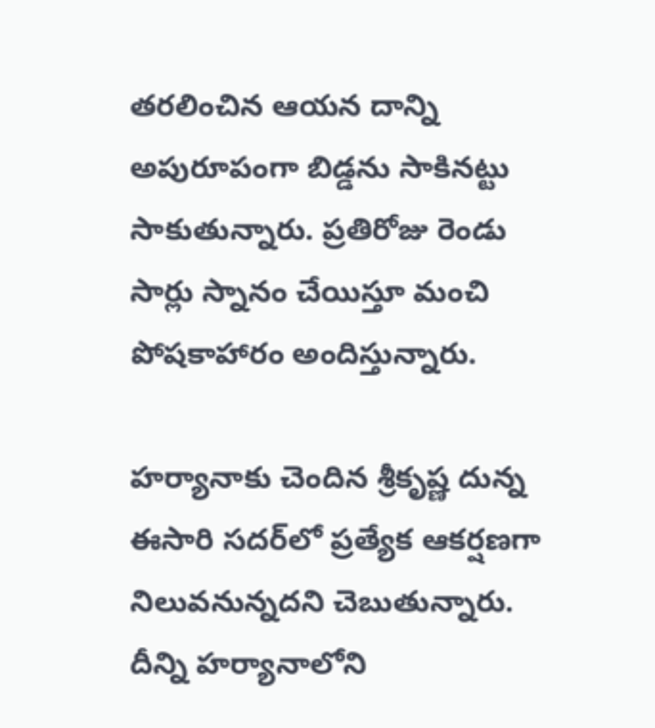తరలించిన ఆయన దాన్ని అపురూపంగా బిడ్డను సాకినట్టు సాకుతున్నారు. ప్రతిరోజు రెండు సార్లు స్నానం చేయిస్తూ మంచి పోషకాహారం అందిస్తున్నారు.

హర్యానాకు చెందిన శ్రీకృష్ణ దున్న ఈసారి సదర్‌లో ప్రత్యేక ఆకర్షణగా నిలువనున్నదని చెబుతున్నారు. దీన్ని హర్యానాలోని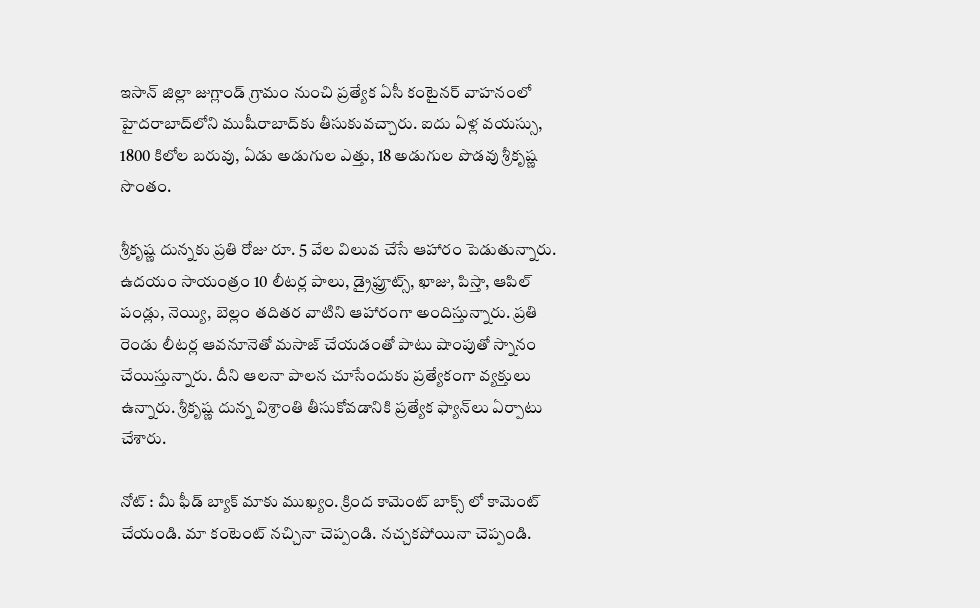ఇసాన్‌ జిల్లా జుగ్లాండ్‌ గ్రామం నుంచి ప్రత్యేక ఏసీ కంటైనర్‌ వాహనంలో హైదరాబాద్‌లోని ముషీరాబాద్‌కు తీసుకువచ్చారు. ఐదు ఏళ్ల వయస్సు, 1800 కిలోల బరువు, ఏడు అడుగుల ఎత్తు, 18 అడుగుల పొడవు శ్రీకృష్ణ సొంతం.

శ్రీకృష్ణ దున్నకు ప్రతి రోజు రూ. 5 వేల విలువ చేసే ఆహారం పెడుతున్నారు. ఉదయం సాయంత్రం 10 లీటర్ల పాలు, డ్రైఫ్రూట్స్, ఖాజు, పిస్తా, ఆపిల్‌ పండ్లు, నెయ్యి, బెల్లం తదితర వాటిని ఆహారంగా అందిస్తున్నారు. ప్రతి రెండు లీటర్ల ఆవనూనెతో మసాజ్‌ చేయడంతో పాటు షాంపుతో స్నానం చేయిస్తున్నారు. దీని ఆలనా పాలన చూసేందుకు ప్రత్యేకంగా వ్యక్తులు ఉన్నారు. శ్రీకృష్ణ దున్న విశ్రాంతి తీసుకోవడానికి ప్రత్యేక ఫ్యాన్‌లు ఏర్పాటు చేశారు.

నోట్ : మీ ఫీడ్ బ్యాక్ మాకు ముఖ్యం. క్రింద కామెంట్ బాక్స్ లో కామెంట్ చేయండి. మా కంటెంట్ నచ్చినా చెప్పండి. నచ్చకపోయినా చెప్పండి.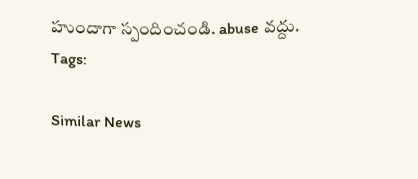హుందాగా స్పందించండి. abuse వద్దు.
Tags:

Similar News